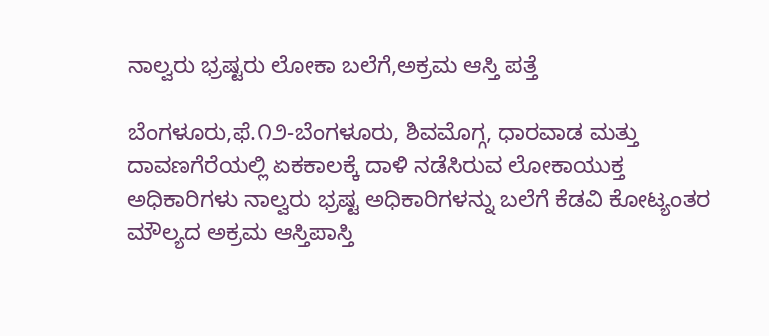ನಾಲ್ವರು ಭ್ರಷ್ಟರು ಲೋಕಾ ಬಲೆಗೆ,ಅಕ್ರಮ ಆಸ್ತಿ ಪತ್ತೆ

ಬೆಂಗಳೂರು,ಫೆ.೧೨-ಬೆಂಗಳೂರು, ಶಿವಮೊಗ್ಗ, ಧಾರವಾಡ ಮತ್ತು ದಾವಣಗೆರೆಯಲ್ಲಿ ಏಕಕಾಲಕ್ಕೆ ದಾಳಿ ನಡೆಸಿರುವ ಲೋಕಾಯುಕ್ತ ಅಧಿಕಾರಿಗಳು ನಾಲ್ವರು ಭ್ರಷ್ಟ ಅಧಿಕಾರಿಗಳನ್ನು ಬಲೆಗೆ ಕೆಡವಿ ಕೋಟ್ಯಂತರ ಮೌಲ್ಯದ ಅಕ್ರಮ ಆಸ್ತಿಪಾಸ್ತಿ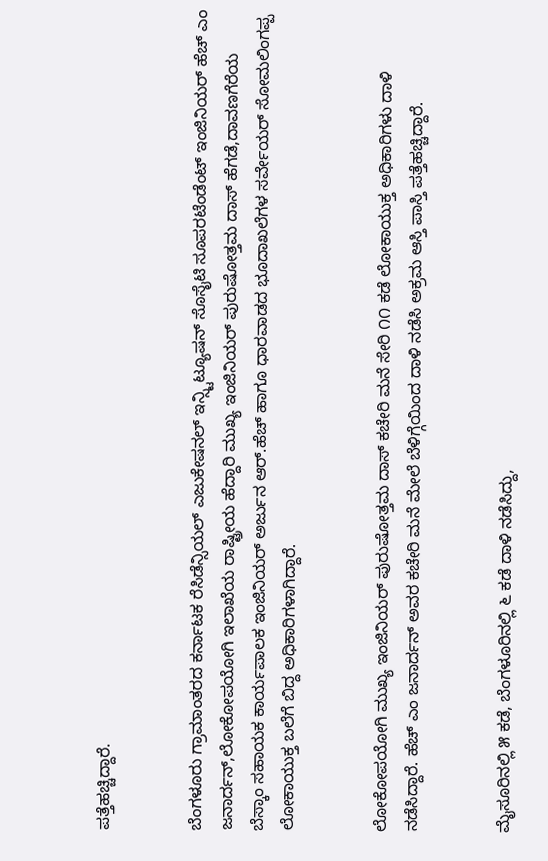ಪತ್ತೆಹಚ್ಚಿದ್ದಾರೆ.


ಬೆಂಗಳೂರು ಗ್ರಾಮಾಂತರದ ಕರ್ನಾಟಕ ರೆಸಿಡೆನ್ಸಿಯಲ್ ಎಜುಕೇಷನಲ್ ಇನ್ಸ್ಟಿಟ್ಯೂಷನ್ ಸೊಸೈಟಿ ಸೂಪರಟೆಂಡೆಂಟ್ ಇಂಜಿನಿಯರ್ ಹೆಚ್ ಎಂ ಜನಾರ್ದನ್,ಲೋಕೋಪಯೋಗಿ ಇಲಾಖೆಯ ರಾಷ್ಟ್ರೀಯ ಹೆದ್ದಾರಿ ಮುಖ್ಯ ಇಂಜಿನಿಯರ್ ಪುರುಷೋತ್ತಮ ದಾಸ್ ಹೆಗಡೆ,ದಾವಣಗೆರೆಯ ಬೆಸ್ಕಾಂ ಸಹಾಯಕ ಕಾರ್ಯಪಾಲಕ ಇಂಜಿನಿಯರ್ ಅರ್ಜುನ ಆರ್.ಹೆಚ್ ಹಾಗೂ ಧಾರವಾಡದ ಭೂದಾಖಲೆಗಳ ಸರ್ವೇಯರ್ ಸೋಮಲಿಂಗಪ್ಪ ಲೋಕಾಯುಕ್ತ ಬಲೆಗೆ ಬಿದ್ದ ಅಧಿಕಾರಿಗಳಾಗಿದ್ದಾರೆ.


ಲೋಕೋಪಯೋಗಿ ಮುಖ್ಯ ಇಂಜಿನಿಯರ್ ಪುರುಷೋತ್ತಮ ದಾಸ್ ಕಚೇರಿ ಮನೆ ಸೇರಿ ೧೧ ಕಡೆ ಲೋಕಾಯುಕ್ತ ಅಧಿಕಾರಿಗಳು ದಾಳಿ ನಡೆಸಿದ್ದಾರೆ. ಹೆಚ್ ಎಂ ಜನಾರ್ದನ್ ಅವರ ಕಚೇರಿ ಮನೆ ಮೇಲೆ ಬೆಳಿಗ್ಗೆಯಿಂದ ದಾಳಿ ನಡೆಸಿ ಅಕ್ರಮ ಆಸ್ತಿ ಪಾಸ್ತಿ ಪತ್ತೆಹಚ್ಚಿದ್ದಾರೆ.


ಮೈಸೂರಿನಲ್ಲಿ ೫ ಕಡೆ, ಬೆಂಗಳೂರಿನಲ್ಲಿ ೬ ಕಡೆ ದಾಳಿ ನಡೆಸಿದ್ದು,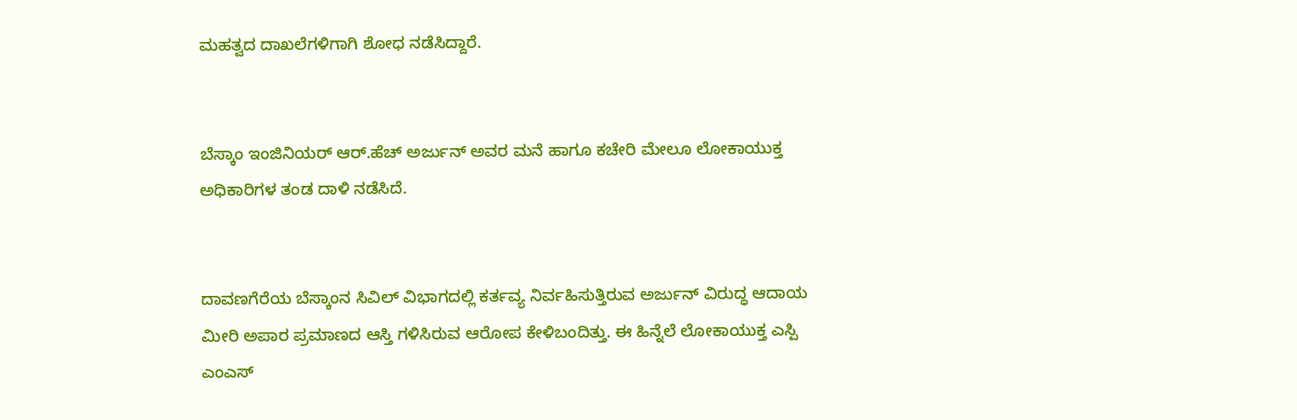ಮಹತ್ವದ ದಾಖಲೆಗಳಿಗಾಗಿ ಶೋಧ ನಡೆಸಿದ್ದಾರೆ.


ಬೆಸ್ಕಾಂ ಇಂಜಿನಿಯರ್ ಆರ್.ಹೆಚ್ ಅರ್ಜುನ್ ಅವರ ಮನೆ ಹಾಗೂ ಕಚೇರಿ ಮೇಲೂ ಲೋಕಾಯುಕ್ತ ಅಧಿಕಾರಿಗಳ ತಂಡ ದಾಳಿ ನಡೆಸಿದೆ.


ದಾವಣಗೆರೆಯ ಬೆಸ್ಕಾಂನ ಸಿವಿಲ್ ವಿಭಾಗದಲ್ಲಿ ಕರ್ತವ್ಯ ನಿರ್ವಹಿಸುತ್ತಿರುವ ಅರ್ಜುನ್ ವಿರುದ್ಧ ಆದಾಯ ಮೀರಿ ಅಪಾರ ಪ್ರಮಾಣದ ಆಸ್ತಿ ಗಳಿಸಿರುವ ಆರೋಪ ಕೇಳಿಬಂದಿತ್ತು. ಈ ಹಿನ್ನೆಲೆ ಲೋಕಾಯುಕ್ತ ಎಸ್ಪಿ ಎಂಎಸ್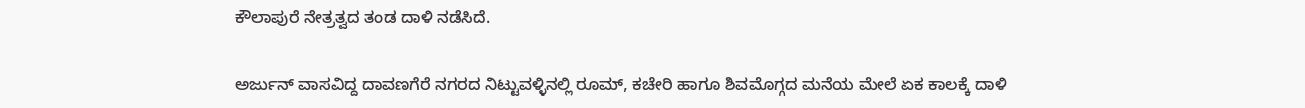ಕೌಲಾಪುರೆ ನೇತ್ರತ್ವದ ತಂಡ ದಾಳಿ ನಡೆಸಿದೆ.


ಅರ್ಜುನ್ ವಾಸವಿದ್ದ ದಾವಣಗೆರೆ ನಗರದ ನಿಟ್ಟುವಳ್ಳಿನಲ್ಲಿ ರೂಮ್, ಕಚೇರಿ ಹಾಗೂ ಶಿವಮೊಗ್ಗದ ಮನೆಯ ಮೇಲೆ ಏಕ ಕಾಲಕ್ಕೆ ದಾಳಿ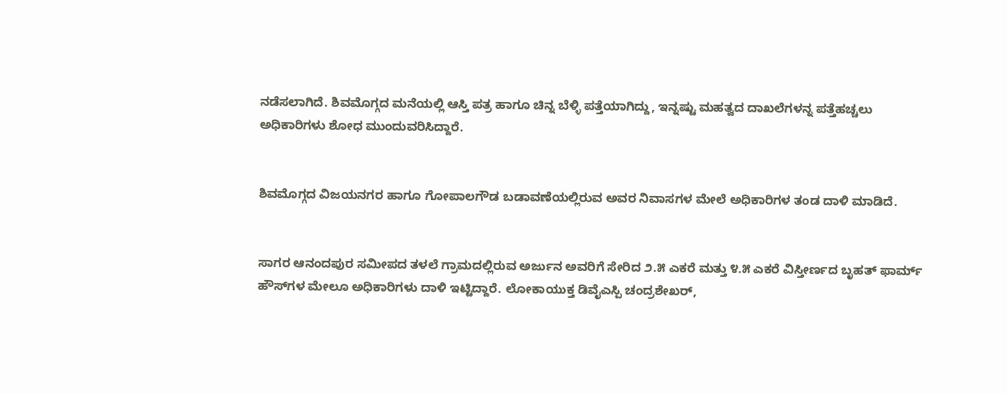ನಡೆಸಲಾಗಿದೆ. ಶಿವಮೊಗ್ಗದ ಮನೆಯಲ್ಲಿ ಆಸ್ತಿ ಪತ್ರ ಹಾಗೂ ಚಿನ್ನ ಬೆಳ್ಳಿ ಪತ್ತೆಯಾಗಿದ್ದು, ಇನ್ನಷ್ಟು ಮಹತ್ವದ ದಾಖಲೆಗಳನ್ನ ಪತ್ತೆಹಚ್ಚಲು ಅಧಿಕಾರಿಗಳು ಶೋಧ ಮುಂದುವರಿಸಿದ್ದಾರೆ.


ಶಿವಮೊಗ್ಗದ ವಿಜಯನಗರ ಹಾಗೂ ಗೋಪಾಲಗೌಡ ಬಡಾವಣೆಯಲ್ಲಿರುವ ಅವರ ನಿವಾಸಗಳ ಮೇಲೆ ಅಧಿಕಾರಿಗಳ ತಂಡ ದಾಳಿ ಮಾಡಿದೆ.


ಸಾಗರ ಆನಂದಪುರ ಸಮೀಪದ ತಳಲೆ ಗ್ರಾಮದಲ್ಲಿರುವ ಅರ್ಜುನ ಅವರಿಗೆ ಸೇರಿದ ೨.೫ ಎಕರೆ ಮತ್ತು ೪.೫ ಎಕರೆ ವಿಸ್ತೀರ್ಣದ ಬೃಹತ್ ಫಾರ್ಮ್ ಹೌಸ್‌ಗಳ ಮೇಲೂ ಅಧಿಕಾರಿಗಳು ದಾಳಿ ಇಟ್ಟಿದ್ದಾರೆ. ಲೋಕಾಯುಕ್ತ ಡಿವೈಎಸ್ಪಿ ಚಂದ್ರಶೇಖರ್,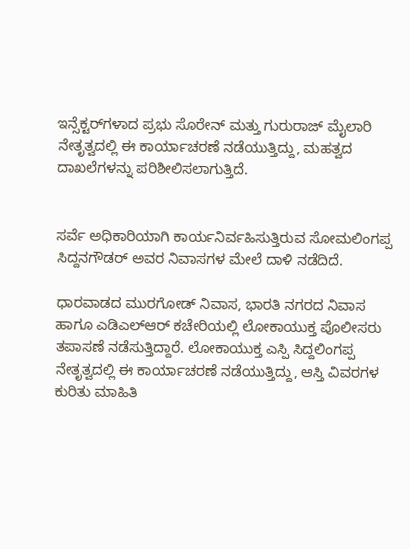ಇನ್ಸೆಕ್ಟರ್‌ಗಳಾದ ಪ್ರಭು ಸೊರೇನ್ ಮತ್ತು ಗುರುರಾಜ್ ಮೈಲಾರಿ ನೇತೃತ್ವದಲ್ಲಿ ಈ ಕಾರ್ಯಾಚರಣೆ ನಡೆಯುತ್ತಿದ್ದು, ಮಹತ್ವದ ದಾಖಲೆಗಳನ್ನು ಪರಿಶೀಲಿಸಲಾಗುತ್ತಿದೆ.


ಸರ್ವೆ ಅಧಿಕಾರಿಯಾಗಿ ಕಾರ್ಯನಿರ್ವಹಿಸುತ್ತಿರುವ ಸೋಮಲಿಂಗಪ್ಪ ಸಿದ್ದನಗೌಡರ್ ಅವರ ನಿವಾಸಗಳ ಮೇಲೆ ದಾಳಿ ನಡೆದಿದೆ.

ಧಾರವಾಡದ ಮುರಗೋಡ್ ನಿವಾಸ, ಭಾರತಿ ನಗರದ ನಿವಾಸ ಹಾಗೂ ಎಡಿಎಲ್‌ಆರ್ ಕಚೇರಿಯಲ್ಲಿ ಲೋಕಾಯುಕ್ತ ಪೊಲೀಸರು ತಪಾಸಣೆ ನಡೆಸುತ್ತಿದ್ದಾರೆ. ಲೋಕಾಯುಕ್ತ ಎಸ್ಪಿ ಸಿದ್ದಲಿಂಗಪ್ಪ ನೇತೃತ್ವದಲ್ಲಿ ಈ ಕಾರ್ಯಾಚರಣೆ ನಡೆಯುತ್ತಿದ್ದು, ಆಸ್ತಿ ವಿವರಗಳ ಕುರಿತು ಮಾಹಿತಿ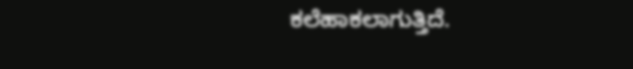ಕಲೆಹಾಕಲಾಗುತ್ತಿದೆ.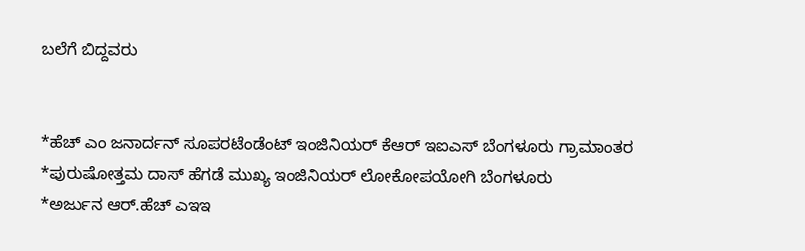ಬಲೆಗೆ ಬಿದ್ದವರು


*ಹೆಚ್ ಎಂ ಜನಾರ್ದನ್ ಸೂಪರಟೆಂಡೆಂಟ್ ಇಂಜಿನಿಯರ್ ಕೆಆರ್ ಇಐಎಸ್ ಬೆಂಗಳೂರು ಗ್ರಾಮಾಂತರ
*ಪುರುಷೋತ್ತಮ ದಾಸ್ ಹೆಗಡೆ ಮುಖ್ಯ ಇಂಜಿನಿಯರ್ ಲೋಕೋಪಯೋಗಿ ಬೆಂಗಳೂರು
*ಅರ್ಜುನ ಆರ್.ಹೆಚ್ ಎಇಇ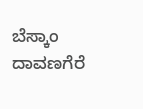ಬೆಸ್ಕಾಂ ದಾವಣಗೆರೆ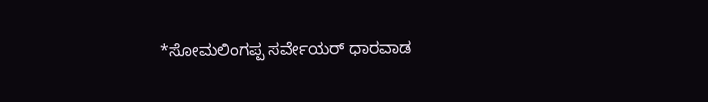*ಸೋಮಲಿಂಗಪ್ಪ ಸರ್ವೇಯರ್ ಧಾರವಾಡ